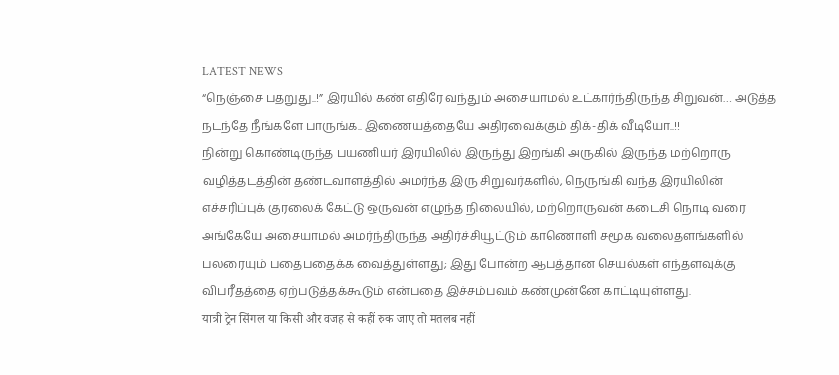LATEST NEWS
“நெஞ்சை பதறுது..!” இரயில் கண் எதிரே வந்தும் அசையாமல் உட்கார்ந்திருந்த சிறுவன்… அடுத்த நடந்தே நீங்களே பாருங்க.. இணையத்தையே அதிரவைக்கும் திக்-திக் வீடியோ..!!
நின்று கொண்டிருந்த பயணியர் இரயிலில் இருந்து இறங்கி அருகில் இருந்த மற்றொரு வழித்தடத்தின் தண்டவாளத்தில் அமர்ந்த இரு சிறுவர்களில், நெருங்கி வந்த இரயிலின் எச்சரிப்புக் குரலைக் கேட்டு ஒருவன் எழுந்த நிலையில், மற்றொருவன் கடைசி நொடி வரை அங்கேயே அசையாமல் அமர்ந்திருந்த அதிர்ச்சியூட்டும் காணொளி சமூக வலைதளங்களில் பலரையும் பதைபதைக்க வைத்துள்ளது; இது போன்ற ஆபத்தான செயல்கள் எந்தளவுக்கு விபரீதத்தை ஏற்படுத்தக்கூடும் என்பதை இச்சம்பவம் கண்முன்னே காட்டியுள்ளது.
यात्री ट्रेन सिंगल या किसी और वजह से कहीं रुक जाए तो मतलब नहीं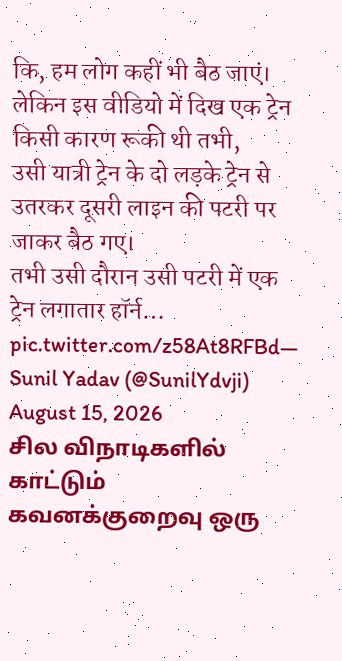कि, हम लोग कहीं भी बैठ जाएं।
लेकिन इस वीडियो में दिख एक ट्रेन किसी कारण रूकी थी तभी,
उसी यात्री ट्रेन के दो लड़के ट्रेन से उतरकर दूसरी लाइन की पटरी पर जाकर बैठ गए।
तभी उसी दौरान उसी पटरी में एक ट्रेन लगातार हॉर्न… pic.twitter.com/z58At8RFBd— Sunil Yadav (@SunilYdvji) August 15, 2026
சில விநாடிகளில் காட்டும் கவனக்குறைவு ஒரு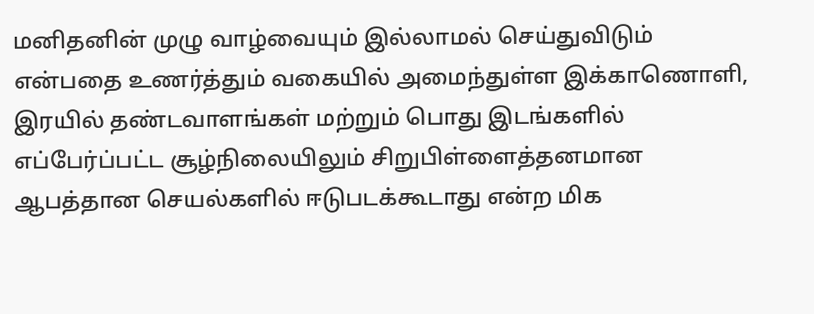மனிதனின் முழு வாழ்வையும் இல்லாமல் செய்துவிடும் என்பதை உணர்த்தும் வகையில் அமைந்துள்ள இக்காணொளி, இரயில் தண்டவாளங்கள் மற்றும் பொது இடங்களில் எப்பேர்ப்பட்ட சூழ்நிலையிலும் சிறுபிள்ளைத்தனமான ஆபத்தான செயல்களில் ஈடுபடக்கூடாது என்ற மிக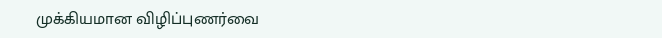முக்கியமான விழிப்புணர்வை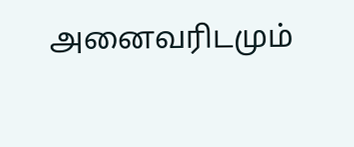அனைவரிடமும்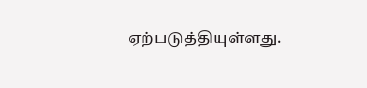ஏற்படுத்தியுள்ளது.